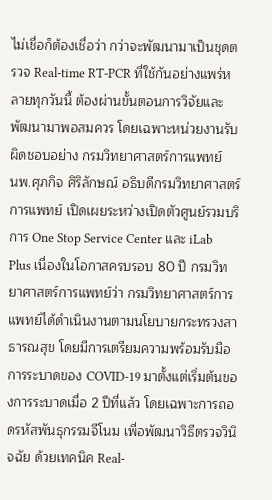ไม่เชื่อก็ต้องเชื่อว่า กว่าจะพัฒนามาเป็นชุดตรวจ Real-time RT-PCR ที่ใช้กันอย่างแพร่หลายทุกวันนี้ ต้องผ่านขั้นตอนการวิจัยและพัฒนามาพอสมควร โดยเฉพาะหน่วยงานรับผิดชอบอย่าง กรมวิทยาศาสตร์การแพทย์
นพ.ศุภกิจ ศิริลักษณ์ อธิบดีกรมวิทยาศาสตร์การแพทย์ เปิดเผยระหว่างเปิดตัวศูนย์รวมบริการ One Stop Service Center และ iLab Plus เนื่องในโอกาสครบรอบ 80 ปี กรมวิทยาศาสตร์การแพทย์ว่า กรมวิทยาศาสตร์การแพทย์ได้ดำเนินงานตามนโยบายกระทรวงสาธารณสุข โดยมีการเตรียมความพร้อมรับมือการระบาดของ COVID-19 มาตั้งแต่เริ่มต้นของการระบาดเมื่อ 2 ปีที่แล้ว โดยเฉพาะการถอดรหัสพันธุกรรมจีโนม เพื่อพัฒนาวิธีตรวจวินิจฉัย ด้วยเทคนิค Real-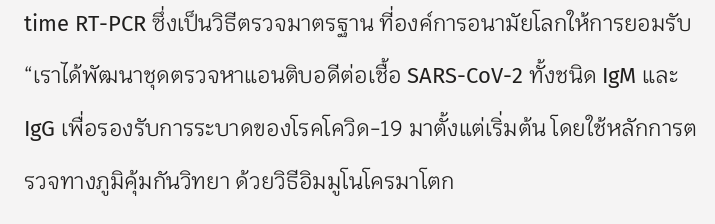time RT-PCR ซึ่งเป็นวิธีตรวจมาตรฐาน ที่องค์การอนามัยโลกให้การยอมรับ
“เราได้พัฒนาชุดตรวจหาแอนติบอดีต่อเชื้อ SARS-CoV-2 ทั้งชนิด IgM และ IgG เพื่อรองรับการระบาดของโรคโควิด-19 มาตั้งแต่เริ่มต้น โดยใช้หลักการตรวจทางภูมิคุ้มกันวิทยา ด้วยวิธีอิมมูโนโครมาโตก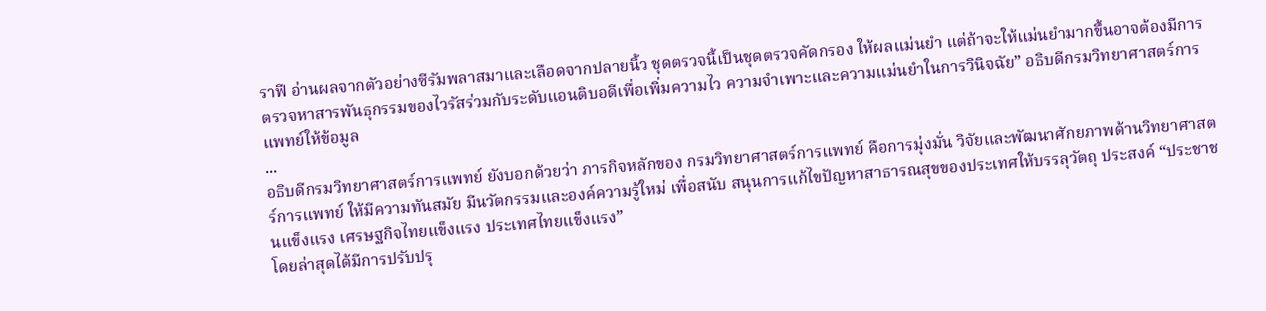ราฟี อ่านผลจากตัวอย่างซีรัมพลาสมาและเลือดจากปลายนิ้ว ชุดตรวจนี้เป็นชุดตรวจคัดกรอง ให้ผลแม่นยำ แต่ถ้าจะให้แม่นยำมากขึ้นอาจต้องมีการตรวจหาสารพันธุกรรมของไวรัสร่วมกับระดับแอนติบอดีเพื่อเพิ่มความไว ความจำเพาะและความแม่นยำในการวินิจฉัย” อธิบดีกรมวิทยาศาสตร์การแพทย์ให้ข้อมูล
...
อธิบดีกรมวิทยาศาสตร์การแพทย์ ยังบอกด้วยว่า ภารกิจหลักของ กรมวิทยาศาสตร์การแพทย์ คือการมุ่งมั่น วิจัยและพัฒนาศักยภาพด้านวิทยาศาสตร์การแพทย์ ให้มีความทันสมัย มีนวัตกรรมและองค์ความรู้ใหม่ เพื่อสนับ สนุนการแก้ไขปัญหาสาธารณสุขของประเทศให้บรรลุวัตถุ ประสงค์ “ประชาชนแข็งแรง เศรษฐกิจไทยแข็งแรง ประเทศไทยแข็งแรง”
โดยล่าสุดได้มีการปรับปรุ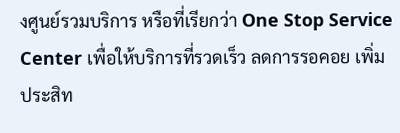งศูนย์รวมบริการ หรือที่เรียกว่า One Stop Service Center เพื่อให้บริการที่รวดเร็ว ลดการรอคอย เพิ่มประสิท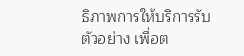ธิภาพการให้บริการรับตัวอย่าง เพื่อต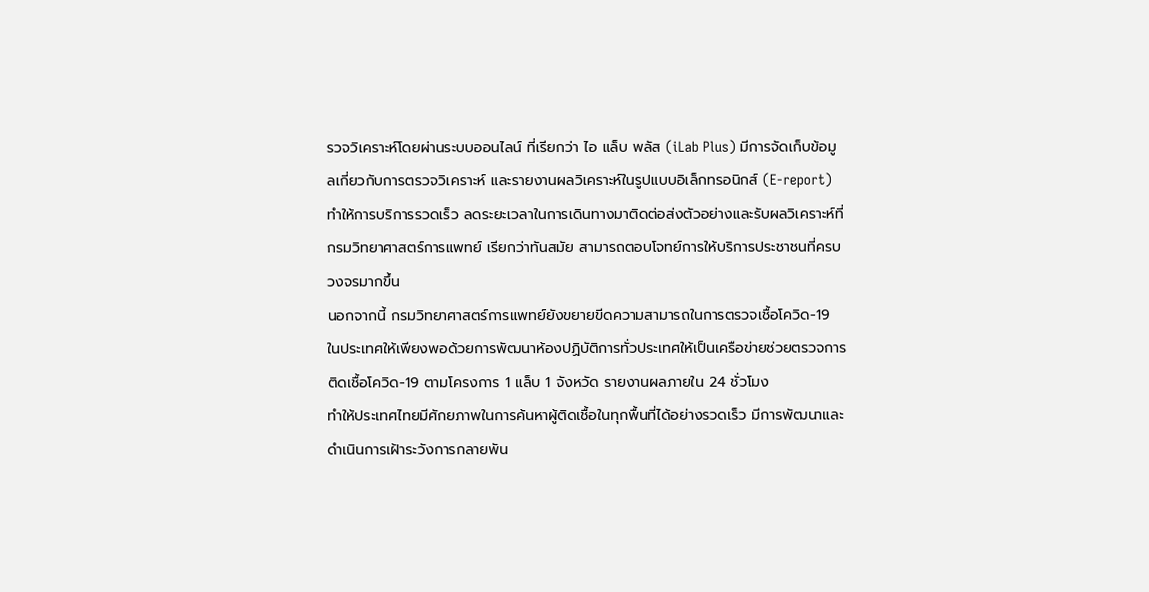รวจวิเคราะห์โดยผ่านระบบออนไลน์ ที่เรียกว่า ไอ แล็บ พลัส (iLab Plus) มีการจัดเก็บข้อมูลเกี่ยวกับการตรวจวิเคราะห์ และรายงานผลวิเคราะห์ในรูปแบบอิเล็กทรอนิกส์ (E-report) ทำให้การบริการรวดเร็ว ลดระยะเวลาในการเดินทางมาติดต่อส่งตัวอย่างและรับผลวิเคราะห์ที่กรมวิทยาศาสตร์การแพทย์ เรียกว่าทันสมัย สามารถตอบโจทย์การให้บริการประชาชนที่ครบวงจรมากขึ้น
นอกจากนี้ กรมวิทยาศาสตร์การแพทย์ยังขยายขีดความสามารถในการตรวจเชื้อโควิด-19 ในประเทศให้เพียงพอด้วยการพัฒนาห้องปฏิบัติการทั่วประเทศให้เป็นเครือข่ายช่วยตรวจการติดเชื้อโควิด-19 ตามโครงการ 1 แล็บ 1 จังหวัด รายงานผลภายใน 24 ชั่วโมง
ทำให้ประเทศไทยมีศักยภาพในการค้นหาผู้ติดเชื้อในทุกพื้นที่ได้อย่างรวดเร็ว มีการพัฒนาและดำเนินการเฝ้าระวังการกลายพัน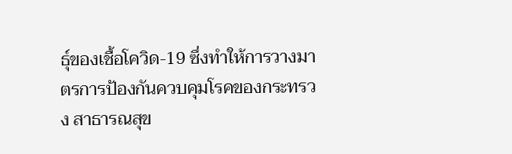ธุ์ของเชื้อโควิด-19 ซึ่งทำให้การวางมาตรการป้องกันควบคุมโรคของกระทรวง สาธารณสุข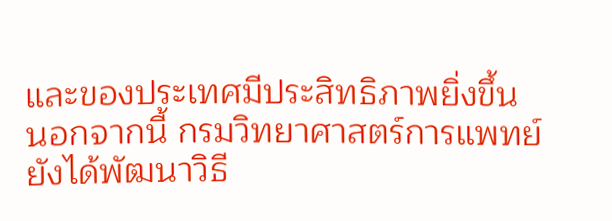และของประเทศมีประสิทธิภาพยิ่งขึ้น
นอกจากนี้ กรมวิทยาศาสตร์การแพทย์ยังได้พัฒนาวิธี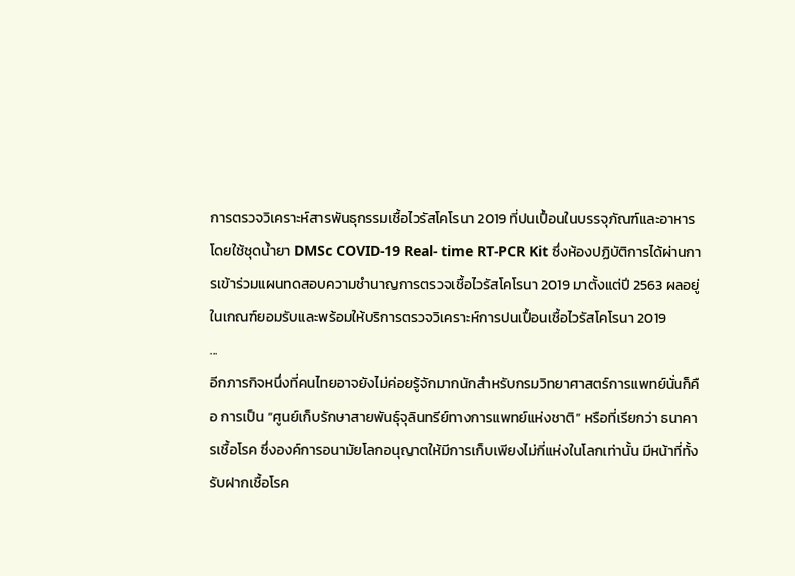การตรวจวิเคราะห์สารพันธุกรรมเชื้อไวรัสโคโรนา 2019 ที่ปนเปื้อนในบรรจุภัณฑ์และอาหาร โดยใช้ชุดน้ำยา DMSc COVID-19 Real- time RT-PCR Kit ซึ่งห้องปฏิบัติการได้ผ่านการเข้าร่วมแผนทดสอบความชำนาญการตรวจเชื้อไวรัสโคโรนา 2019 มาตั้งแต่ปี 2563 ผลอยู่ในเกณฑ์ยอมรับและพร้อมให้บริการตรวจวิเคราะห์การปนเปื้อนเชื้อไวรัสโคโรนา 2019
...
อีกภารกิจหนึ่งที่คนไทยอาจยังไม่ค่อยรู้จักมากนักสำหรับกรมวิทยาศาสตร์การแพทย์นั่นก็คือ การเป็น “ศูนย์เก็บรักษาสายพันธุ์จุลินทรีย์ทางการแพทย์แห่งชาติ” หรือที่เรียกว่า ธนาคารเชื้อโรค ซึ่งองค์การอนามัยโลกอนุญาตให้มีการเก็บเพียงไม่กี่แห่งในโลกเท่านั้น มีหน้าที่ทั้งรับฝากเชื้อโรค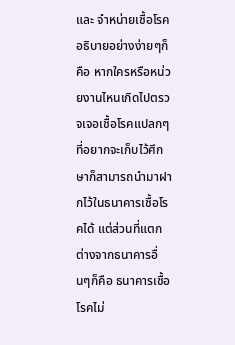และ จำหน่ายเชื้อโรค อธิบายอย่างง่ายๆก็คือ หากใครหรือหน่วยงานไหนเกิดไปตรวจเจอเชื้อโรคแปลกๆที่อยากจะเก็บไว้ศึกษาก็สามารถนำมาฝากไว้ในธนาคารเชื้อโรคได้ แต่ส่วนที่แตกต่างจากธนาคารอื่นๆก็คือ ธนาคารเชื้อโรคไม่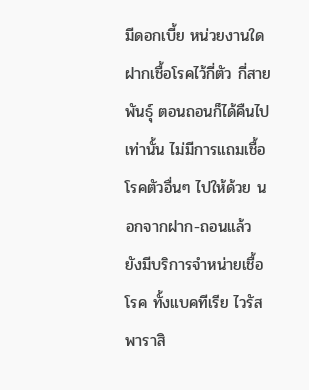มีดอกเบี้ย หน่วยงานใดฝากเชื้อโรคไว้กี่ตัว กี่สายพันธุ์ ตอนถอนก็ได้คืนไปเท่านั้น ไม่มีการแถมเชื้อโรคตัวอื่นๆ ไปให้ด้วย นอกจากฝาก-ถอนแล้ว ยังมีบริการจำหน่ายเชื้อโรค ทั้งแบคทีเรีย ไวรัส พาราสิ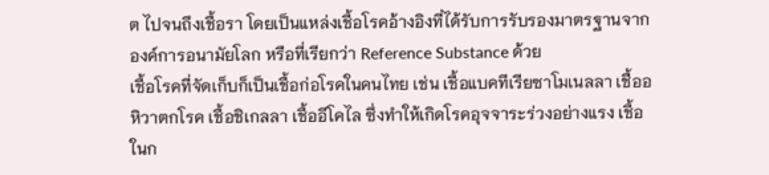ต ไปจนถึงเชื้อรา โดยเป็นแหล่งเชื้อโรคอ้างอิงที่ได้รับการรับรองมาตรฐานจากองค์การอนามัยโลก หรือที่เรียกว่า Reference Substance ด้วย
เชื้อโรคที่จัดเก็บก็เป็นเชื้อก่อโรคในคนไทย เช่น เชื้อแบคทีเรียซาโมเนลลา เชื้ออหิวาตกโรค เชื้อชิเกลลา เชื้ออีโคไล ซึ่งทำให้เกิดโรคอุจจาระร่วงอย่างแรง เชื้อในก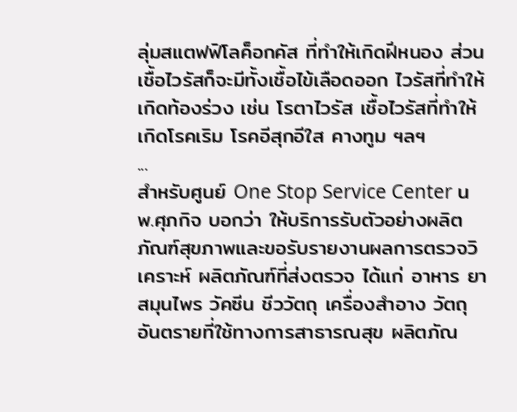ลุ่มสแตฟฟิโลค็อกคัส ที่ทำให้เกิดฝีหนอง ส่วนเชื้อไวรัสก็จะมีทั้งเชื้อไข้เลือดออก ไวรัสที่ทำให้เกิดท้องร่วง เช่น โรตาไวรัส เชื้อไวรัสที่ทำให้เกิดโรคเริม โรคอีสุกอีใส คางทูม ฯลฯ
...
สำหรับศูนย์ One Stop Service Center นพ.ศุภกิจ บอกว่า ให้บริการรับตัวอย่างผลิตภัณฑ์สุขภาพและขอรับรายงานผลการตรวจวิเคราะห์ ผลิตภัณฑ์ที่ส่งตรวจ ได้แก่ อาหาร ยา สมุนไพร วัคซีน ชีววัตถุ เครื่องสำอาง วัตถุอันตรายที่ใช้ทางการสาธารณสุข ผลิตภัณ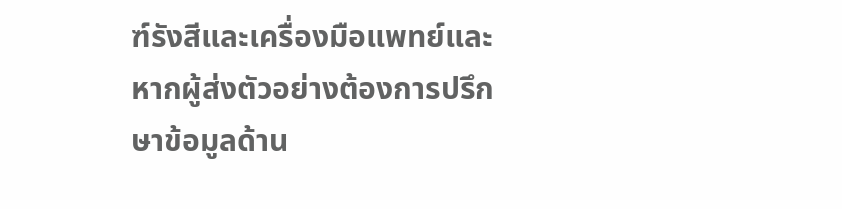ฑ์รังสีและเครื่องมือแพทย์และหากผู้ส่งตัวอย่างต้องการปรึกษาข้อมูลด้าน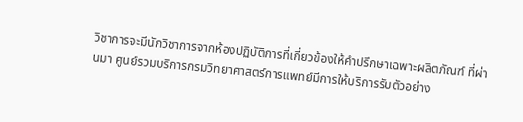วิชาการจะมีนักวิชาการจากห้องปฏิบัติการที่เกี่ยวข้องให้คำปรึกษาเฉพาะผลิตภัณฑ์ ที่ผ่านมา ศูนย์รวมบริการกรมวิทยาศาสตร์การแพทย์มีการให้บริการรับตัวอย่าง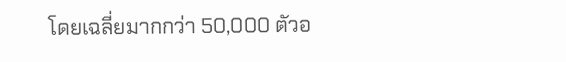โดยเฉลี่ยมากกว่า 50,000 ตัวอ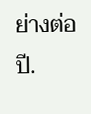ย่างต่อปี.